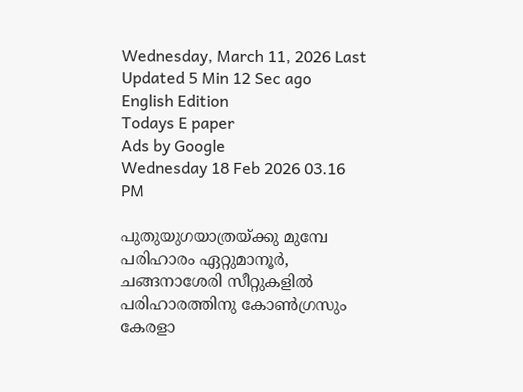Wednesday, March 11, 2026 Last Updated 5 Min 12 Sec ago English Edition
Todays E paper
Ads by Google
Wednesday 18 Feb 2026 03.16 PM

പുതുയുഗയാത്രയ്‌ക്കു മുമ്പേ പരിഹാരം ഏറ്റുമാനൂര്‍, ചങ്ങനാശേരി സീറ്റുകളില്‍ പരിഹാരത്തിനു കോണ്‍ഗ്രസും കേരളാ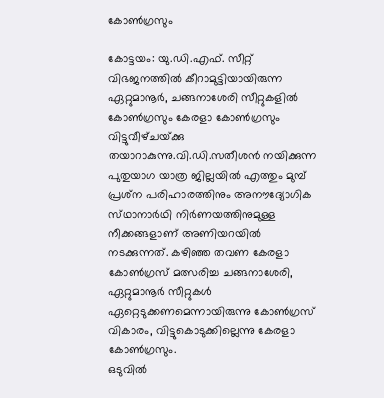കോണ്‍ഗ്രസും

കോട്ടയം: യു.ഡി.എഫ്‌. സീറ്റ്‌ വിഭജനത്തില്‍ കീറാമുട്ടിയായിരുന്ന ഏറ്റുമാനൂര്‍, ചങ്ങനാശേരി സീറ്റുകളില്‍ കോണ്‍ഗ്രസും കേരളാ കോണ്‍ഗ്രസും വിട്ടുവീഴ്‌ചയ്‌ക്കു തയാറാകുന്നു.വി.ഡി.സതീശന്‍ നയിക്കുന്ന പുതുയാഗ യാത്ര ജില്ലയില്‍ എത്തും മുമ്പ്‌ പ്രശ്‌ന പരിഹാരത്തിനും അനൗദ്യോഗിക സ്‌ഥാനാര്‍ഥി നിര്‍ണയത്തിനുമുള്ള നീക്കങ്ങളാണ്‌ അണിയറയില്‍ നടക്കുന്നത്‌. കഴിഞ്ഞ തവണ കേരളാ കോണ്‍ഗ്രസ്‌ മത്സരിച്ച ചങ്ങനാശേരി, ഏറ്റുമാനൂര്‍ സീറ്റുകള്‍ ഏറ്റെടുക്കണമെന്നായിരുന്നു കോണ്‍ഗ്രസ്‌ വികാരം, വിട്ടുകൊടുക്കില്ലെന്നു കേരളാ കോണ്‍ഗ്രസും.
ഒടുവില്‍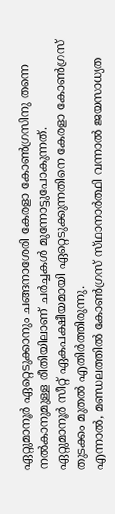ഏറ്റുമാനൂര്‍ ഏറ്റെടുക്കാനും ചങ്ങനാശേരി കേരളാ കോണ്‍ഗ്രസിനു തന്നെ നല്‍കാനുമുള്ള രീതിയിലാണ്‌ ചര്‍ച്ചകള്‍ മുന്നോട്ടുപോകുന്നത്‌.
ഏറ്റുമാനൂര്‍ സീറ്റ്‌ ഏകപക്ഷീയമായി ഏറ്റെടുക്കുന്നതിനെ കേരളാ കോണ്‍ഗ്രസ്‌ തുടക്കം മുതല്‍ എതിര്‍ത്തിരുന്നു.
എന്നാല്‍, മണ്ഡലത്തില്‍ കോണ്‍ഗ്രസ്‌ സ്‌ഥാനാര്‍ത്ഥി വന്നാല്‍ ജയസാധ്യത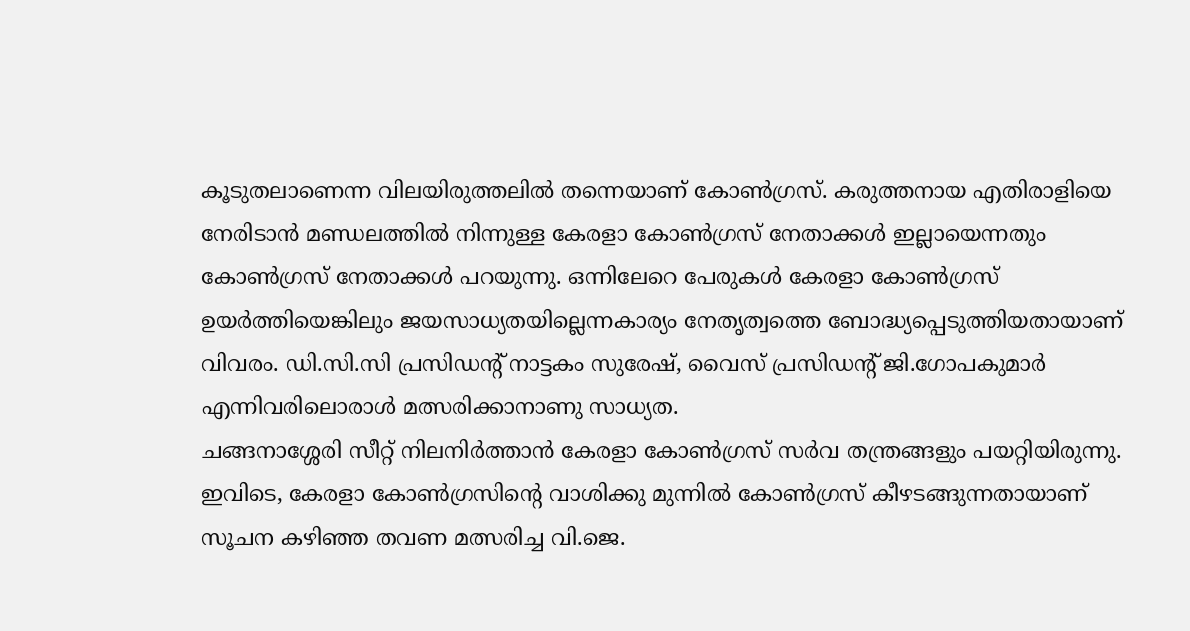കൂടുതലാണെന്ന വിലയിരുത്തലില്‍ തന്നെയാണ്‌ കോണ്‍ഗ്രസ്‌. കരുത്തനായ എതിരാളിയെ നേരിടാന്‍ മണ്ഡലത്തില്‍ നിന്നുള്ള കേരളാ കോണ്‍ഗ്രസ്‌ നേതാക്കള്‍ ഇല്ലായെന്നതും കോണ്‍ഗ്രസ്‌ നേതാക്കള്‍ പറയുന്നു. ഒന്നിലേറെ പേരുകള്‍ കേരളാ കോണ്‍ഗ്രസ്‌ ഉയര്‍ത്തിയെങ്കിലും ജയസാധ്യതയില്ലെന്നകാര്യം നേതൃത്വത്തെ ബോദ്ധ്യപ്പെടുത്തിയതായാണ്‌ വിവരം. ഡി.സി.സി പ്രസിഡന്റ്‌ നാട്ടകം സുരേഷ്‌, വൈസ്‌ പ്രസിഡന്റ്‌ ജി.ഗോപകുമാര്‍ എന്നിവരിലൊരാള്‍ മത്സരിക്കാനാണു സാധ്യത.
ചങ്ങനാശ്ശേരി സീറ്റ്‌ നിലനിര്‍ത്താന്‍ കേരളാ കോണ്‍ഗ്രസ്‌ സര്‍വ തന്ത്രങ്ങളും പയറ്റിയിരുന്നു. ഇവിടെ, കേരളാ കോണ്‍ഗ്രസിന്റെ വാശിക്കു മുന്നില്‍ കോണ്‍ഗ്രസ്‌ കീഴടങ്ങുന്നതായാണ്‌ സൂചന കഴിഞ്ഞ തവണ മത്സരിച്ച വി.ജെ.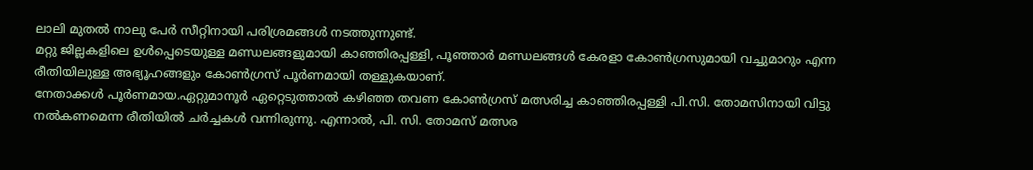ലാലി മുതല്‍ നാലു പേര്‍ സീറ്റിനായി പരിശ്രമങ്ങള്‍ നടത്തുന്നുണ്ട്‌.
മറ്റു ജില്ലകളിലെ ഉള്‍പ്പെടെയുള്ള മണ്ഡലങ്ങളുമായി കാഞ്ഞിരപ്പള്ളി, പൂഞ്ഞാര്‍ മണ്ഡലങ്ങള്‍ കേരളാ കോണ്‍ഗ്രസുമായി വച്ചുമാറും എന്ന രീതിയിലുള്ള അഭ്യൂഹങ്ങളും കോണ്‍ഗ്രസ്‌ പൂര്‍ണമായി തള്ളുകയാണ്‌.
നേതാക്കള്‍ പൂര്‍ണമായ.ഏറ്റുമാനൂര്‍ ഏറ്റെടുത്താല്‍ കഴിഞ്ഞ തവണ കോണ്‍ഗ്രസ്‌ മത്സരിച്ച കാഞ്ഞിരപ്പള്ളി പി.സി. തോമസിനായി വിട്ടു നല്‍കണമെന്ന രീതിയില്‍ ചര്‍ച്ചകള്‍ വന്നിരുന്നു. എന്നാല്‍, പി. സി. തോമസ്‌ മത്സര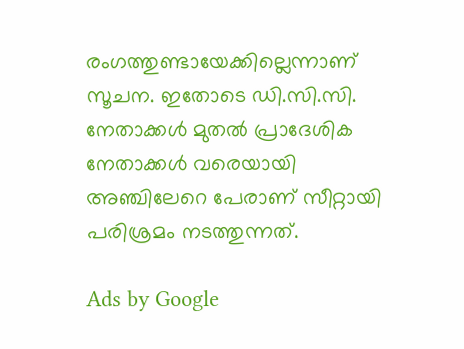രംഗത്തുണ്ടായേക്കില്ലെന്നാണ്‌ സൂചന. ഇതോടെ ഡി.സി.സി. നേതാക്കള്‍ മുതല്‍ പ്രാദേശിക നേതാക്കള്‍ വരെയായി അഞ്ചിലേറെ പേരാണ്‌ സീറ്റായി പരിശ്രമം നടത്തുന്നത്‌.

Ads by Google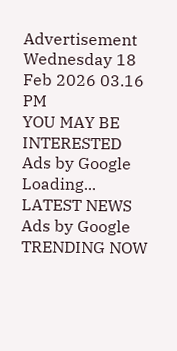Advertisement
Wednesday 18 Feb 2026 03.16 PM
YOU MAY BE INTERESTED
Ads by Google
Loading...
LATEST NEWS
Ads by Google
TRENDING NOW